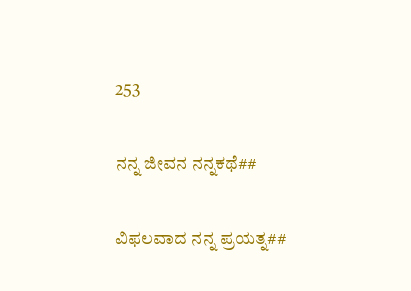253

ನನ್ನ ಜೀವನ ನನ್ನಕಥೆ##

ವಿಫಲವಾದ ನನ್ನ ಪ್ರಯತ್ನ##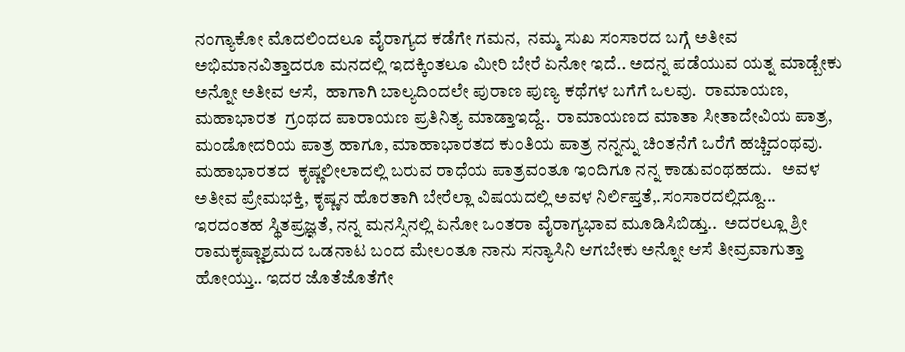ನಂಗ್ಯಾಕೋ ಮೊದಲಿಂದಲೂ ವೈರಾಗ್ಯದ ಕಡೆಗೇ ಗಮನ,  ನಮ್ಮ ಸುಖ ಸಂಸಾರದ ಬಗ್ಗೆ ಅತೀವ ಅಭಿಮಾನವಿತ್ತಾದರೂ ಮನದಲ್ಲಿ ಇದಕ್ಕಿಂತಲೂ ಮೀರಿ ಬೇರೆ ಏನೋ ಇದೆ.. ಅದನ್ನ ಪಡೆಯುವ ಯತ್ನ ಮಾಡ್ಬೇಕು ಅನ್ನೋ ಅತೀವ ಆಸೆ,  ಹಾಗಾಗಿ ಬಾಲ್ಯದಿಂದಲೇ ಪುರಾಣ ಪುಣ್ಯ ಕಥೆಗಳ ಬಗೆಗೆ ಒಲವು.  ರಾಮಾಯಣ, ಮಹಾಭಾರತ  ಗ್ರಂಥದ ಪಾರಾಯಣ ಪ್ರತಿನಿತ್ಯ ಮಾಡ್ತಾಇದ್ದೆ..  ರಾಮಾಯಣದ ಮಾತಾ ಸೀತಾದೇವಿಯ ಪಾತ್ರ, ಮಂಡೋದರಿಯ ಪಾತ್ರ ಹಾಗೂ, ಮಾಹಾಭಾರತದ ಕುಂತಿಯ ಪಾತ್ರ ನನ್ನನ್ನು ಚಿಂತನೆಗೆ ಒರೆಗೆ ಹಚ್ಚಿದಂಥವು.  ಮಹಾಭಾರತದ  ಕೃಷ್ಣಲೀಲಾದಲ್ಲಿ ಬರುವ ರಾಧೆಯ ಪಾತ್ರವಂತೂ ಇಂದಿಗೂ ನನ್ನ ಕಾಡುವಂಥಹದು.   ಅವಳ ಅತೀವ ಪ್ರೇಮಭಕ್ತಿ, ಕೃಷ್ಣನ ಹೊರತಾಗಿ ಬೇರೆಲ್ಲಾ ವಿಷಯದಲ್ಲಿ ಅವಳ ನಿರ್ಲಿಪ್ತತೆ,.ಸಂಸಾರದಲ್ಲಿದ್ದೂ... ಇರದಂತಹ ಸ್ಥಿತಪ್ರಜ್ಞತೆ, ನನ್ನ ಮನಸ್ಸಿನಲ್ಲಿ ಏನೋ ಒಂತರಾ ವೈರಾಗ್ಯಭಾವ ಮೂಡಿಸಿಬಿಡ್ತು..  ಅದರಲ್ಲೂ ಶ್ರೀ ರಾಮಕೃಷ್ಣಾಶ್ರಮದ ಒಡನಾಟ ಬಂದ ಮೇಲಂತೂ ನಾನು ಸನ್ಯಾಸಿನಿ ಆಗಬೇಕು ಅನ್ನೋ ಆಸೆ ತೀವ್ರವಾಗುತ್ತಾ ಹೋಯ್ತು.. ಇದರ ಜೊತೆಜೊತೆಗೇ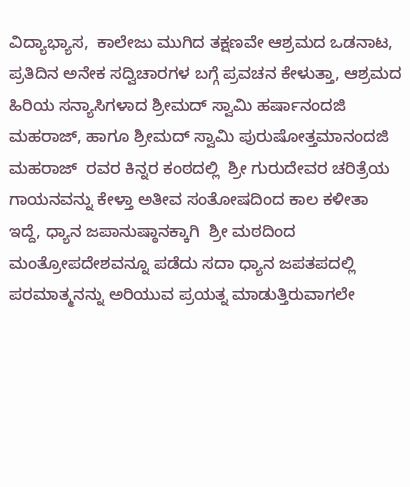ವಿದ್ಯಾಭ್ಯಾಸ,  ಕಾಲೇಜು ಮುಗಿದ ತಕ್ಷಣವೇ ಆಶ್ರಮದ ಒಡನಾಟ, ಪ್ರತಿದಿನ ಅನೇಕ ಸದ್ವಿಚಾರಗಳ ಬಗ್ಗೆ ಪ್ರವಚನ ಕೇಳುತ್ತಾ, ಆಶ್ರಮದ ಹಿರಿಯ ಸನ್ಯಾಸಿಗಳಾದ ಶ್ರೀಮದ್ ಸ್ವಾಮಿ ಹರ್ಷಾನಂದಜಿ  ಮಹರಾಜ್, ಹಾಗೂ ಶ್ರೀಮದ್ ಸ್ವಾಮಿ ಪುರುಷೋತ್ತಮಾನಂದಜಿ ಮಹರಾಜ್  ರವರ ಕಿನ್ನರ ಕಂಠದಲ್ಲಿ  ಶ್ರೀ ಗುರುದೇವರ ಚರಿತ್ರೆಯ ಗಾಯನವನ್ನು ಕೇಳ್ತಾ ಅತೀವ ಸಂತೋಷದಿಂದ ಕಾಲ ಕಳೀತಾ ಇದ್ದೆ, ಧ್ಯಾನ ಜಪಾನುಷ್ಠಾನಕ್ಕಾಗಿ  ಶ್ರೀ ಮಠದಿಂದ ಮಂತ್ರೋಪದೇಶವನ್ನೂ ಪಡೆದು ಸದಾ ಧ್ಯಾನ ಜಪತಪದಲ್ಲಿ ಪರಮಾತ್ಮನನ್ನು ಅರಿಯುವ ಪ್ರಯತ್ನ ಮಾಡುತ್ತಿರುವಾಗಲೇ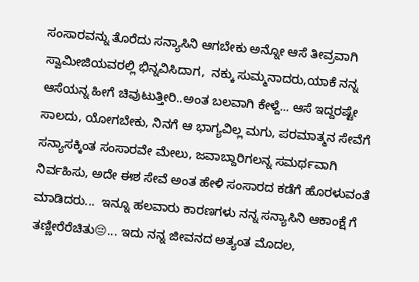ಸಂಸಾರವನ್ನು ತೊರೆದು ಸನ್ಯಾಸಿನಿ ಆಗಬೇಕು ಅನ್ನೋ ಆಸೆ ತೀವ್ರವಾಗಿ ಸ್ವಾಮೀಜಿಯವರಲ್ಲಿ ಭಿನ್ನವಿಸಿದಾಗ,  ನಕ್ಕು ಸುಮ್ಮನಾದರು,ಯಾಕೆ ನನ್ನ ಆಸೆಯನ್ನ ಹೀಗೆ ಚಿವುಟುತ್ತೀರಿ..ಅಂತ ಬಲವಾಗಿ ಕೇಳ್ದೆ... ಆಸೆ ಇದ್ದರಷ್ಟೇ ಸಾಲದು, ಯೋಗಬೇಕು, ನಿನಗೆ ಆ ಭಾಗ್ಯವಿಲ್ಲ ಮಗು, ಪರಮಾತ್ಮನ ಸೇವೆಗೆ ಸನ್ಯಾಸಕ್ಕಿಂತ ಸಂಸಾರವೇ ಮೇಲು, ಜವಾಬ್ದಾರಿಗಲನ್ನ ಸಮರ್ಥವಾಗಿ ನಿರ್ವಹಿಸು, ಅದೇ ಈಶ ಸೇವೆ ಅಂತ ಹೇಳಿ ಸಂಸಾರದ ಕಡೆಗೆ ಹೊರಳುವಂತೆ ಮಾಡಿದರು...  ಇನ್ನೂ ಹಲವಾರು ಕಾರಣಗಳು ನನ್ನ ಸನ್ಯಾಸಿನಿ ಆಕಾಂಕ್ಷೆ ಗೆ ತಣ್ಣೀರೆರೆಚಿತು😔... ಇದು ನನ್ನ ಜೀವನದ ಅತ್ಯಂತ ಮೊದಲ,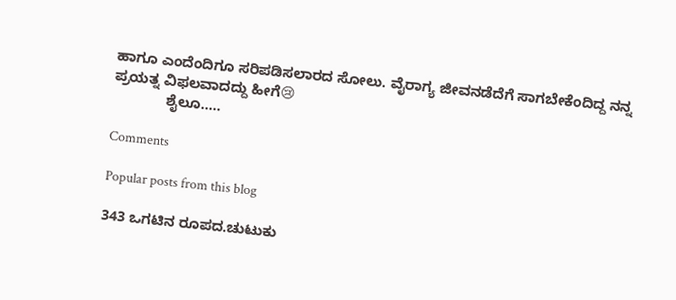ಹಾಗೂ ಎಂದೆಂದಿಗೂ ಸರಿಪಡಿಸಲಾರದ ಸೋಲು. ವೈರಾಗ್ಯ ಜೀವನಡೆದೆಗೆ ಸಾಗಬೇಕೆಂದಿದ್ದ ನನ್ನ ಪ್ರಯತ್ನ ವಿಫಲವಾದದ್ದು ಹೀಗೆ😢
             ಶೈಲೂ.....

Comments

Popular posts from this blog

343 ಒಗಟಿನ ರೂಪದ.ಚುಟುಕು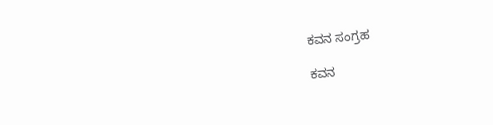ಕವನ ಸಂಗ್ರಹ

ಕವನ